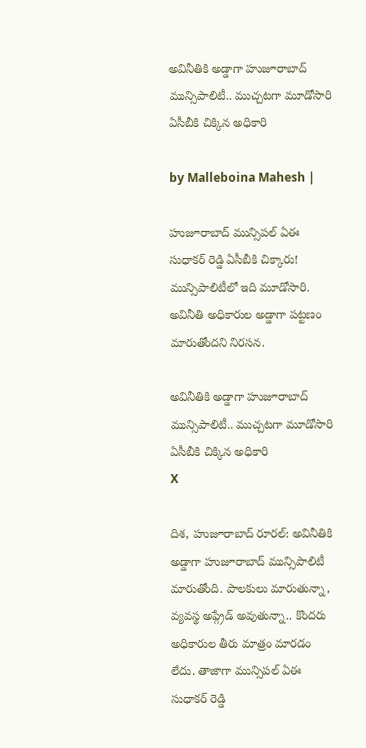అవినీతికి అడ్డాగా హుజూరాబాద్ మున్సిపాలిటీ.. ముచ్చటగా మూడోసారి ఏసీబీకి చిక్కిన అధికారి

by Malleboina Mahesh |

హుజూరాబాద్ మున్సిపల్ ఏఈ సుధాకర్ రెడ్డి ఏసీబీకి చిక్కారు! మున్సిపాలిటీలో ఇది మూడోసారి. అవినీతి అధికారుల అడ్డాగా పట్టణం మారుతోందని నిరసన.

అవినీతికి అడ్డాగా హుజూరాబాద్ మున్సిపాలిటీ.. ముచ్చటగా మూడోసారి ఏసీబీకి చిక్కిన అధికారి
X

దిశ, హుజూరాబాద్ రూరల్: అవినీతికి అడ్డాగా హుజూరాబాద్ మున్సిపాలిటీ మారుతోంది. పాలకులు మారుతున్నా, వ్యవస్థ అప్గ్రేడ్ అవుతున్నా.. కొందరు అధికారుల తీరు మాత్రం మారడం లేదు. తాజాగా మున్సిపల్ ఏఈ సుధాకర్ రెడ్డి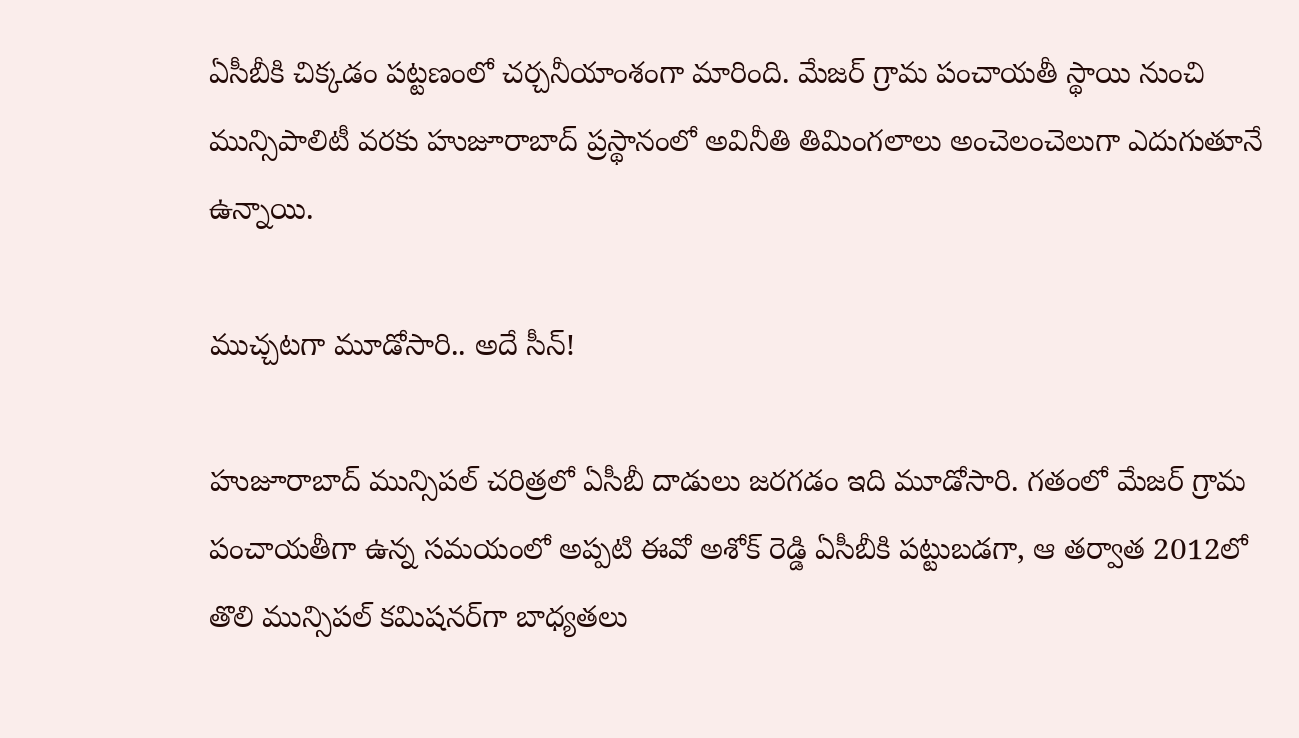ఏసీబీకి చిక్కడం పట్టణంలో చర్చనీయాంశంగా మారింది. మేజర్ గ్రామ పంచాయతీ స్థాయి నుంచి మున్సిపాలిటీ వరకు హుజూరాబాద్ ప్రస్థానంలో అవినీతి తిమింగలాలు అంచెలంచెలుగా ఎదుగుతూనే ఉన్నాయి.

ముచ్చటగా మూడోసారి.. అదే సీన్!

హుజూరాబాద్ మున్సిపల్ చరిత్రలో ఏసీబీ దాడులు జరగడం ఇది మూడోసారి. గతంలో మేజర్ గ్రామ పంచాయతీగా ఉన్న సమయంలో అప్పటి ఈవో అశోక్ రెడ్డి ఏసీబీకి పట్టుబడగా, ఆ తర్వాత 2012లో తొలి మున్సిపల్ కమిషనర్‌గా బాధ్యతలు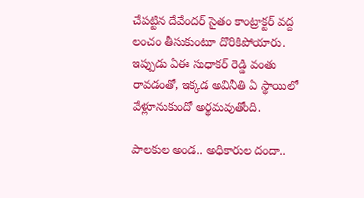చేపట్టిన దేవేందర్ సైతం కాంట్రాక్టర్ వద్ద లంచం తీసుకుంటూ దొరికిపోయారు. ఇప్పుడు ఏఈ సుధాకర్ రెడ్డి వంతు రావడంతో, ఇక్కడ అవినీతి ఏ స్థాయిలో వేళ్లూనుకుందో అర్థమవుతోంది.

పాలకుల అండ.. అధికారుల దందా..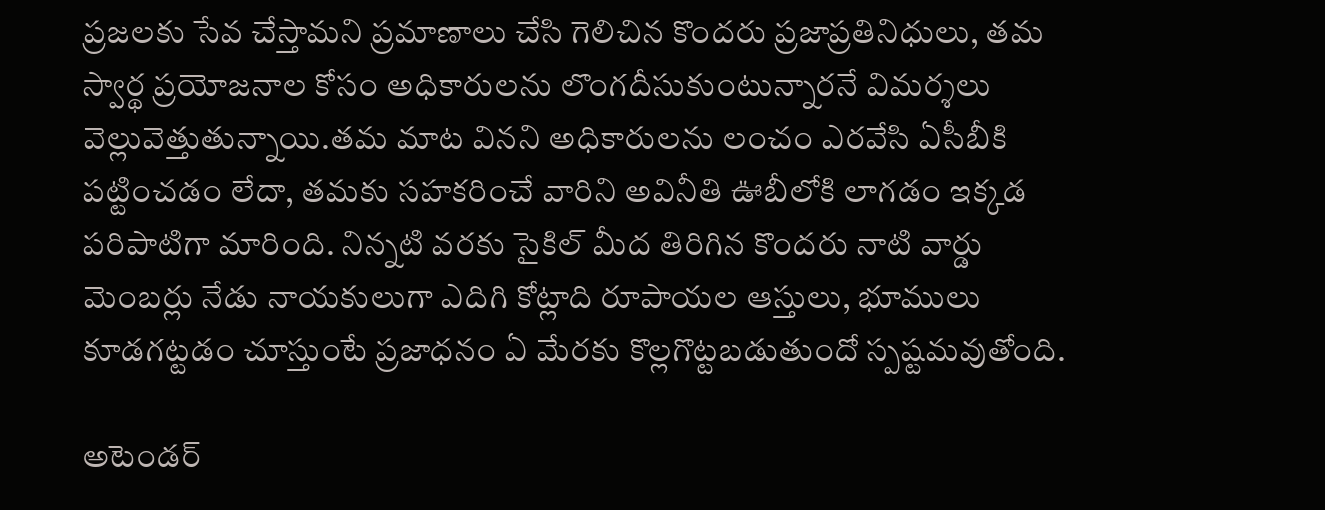ప్రజలకు సేవ చేస్తామని ప్రమాణాలు చేసి గెలిచిన కొందరు ప్రజాప్రతినిధులు, తమ స్వార్థ ప్రయోజనాల కోసం అధికారులను లొంగదీసుకుంటున్నారనే విమర్శలు వెల్లువెత్తుతున్నాయి.తమ మాట వినని అధికారులను లంచం ఎరవేసి ఏసీబీకి పట్టించడం లేదా, తమకు సహకరించే వారిని అవినీతి ఊబీలోకి లాగడం ఇక్కడ పరిపాటిగా మారింది. నిన్నటి వరకు సైకిల్ మీద తిరిగిన కొందరు నాటి వార్డు మెంబర్లు నేడు నాయకులుగా ఎదిగి కోట్లాది రూపాయల ఆస్తులు, భూములు కూడగట్టడం చూస్తుంటే ప్రజాధనం ఏ మేరకు కొల్లగొట్టబడుతుందో స్పష్టమవుతోంది.

అటెండర్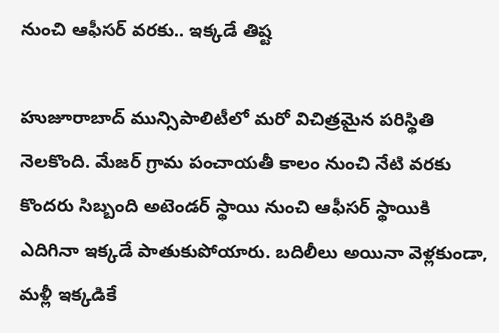నుంచి ఆఫీసర్ వరకు.. ఇక్కడే తిష్ట

హుజూరాబాద్ మున్సిపాలిటీలో మరో విచిత్రమైన పరిస్థితి నెలకొంది. మేజర్ గ్రామ పంచాయతీ కాలం నుంచి నేటి వరకు కొందరు సిబ్బంది అటెండర్ స్థాయి నుంచి ఆఫీసర్ స్థాయికి ఎదిగినా ఇక్కడే పాతుకుపోయారు. బదిలీలు అయినా వెళ్లకుండా, మళ్లీ ఇక్కడికే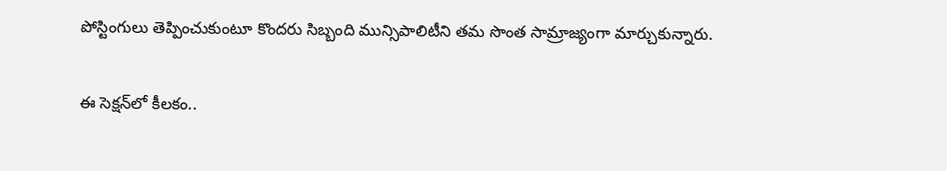పోస్టింగులు తెప్పించుకుంటూ కొందరు సిబ్బంది మున్సిపాలిటీని తమ సొంత సామ్రాజ్యంగా మార్చుకున్నారు.

ఈ సెక్షన్‌లో కీలకం..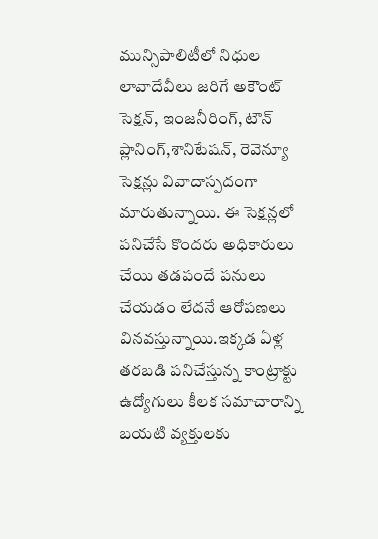మున్సిపాలిటీలో నిధుల లావాదేవీలు జరిగే అకౌంట్ సెక్షన్, ఇంజనీరింగ్, టౌన్ ప్లానింగ్,శానిటేషన్, రెవెన్యూ సెక్షన్లు వివాదాస్పదంగా మారుతున్నాయి. ఈ సెక్షన్లలో పనిచేసే కొందరు అధికారులు చేయి తడపందే పనులు చేయడం లేదనే ఆరోపణలు వినవస్తున్నాయి.ఇక్కడ ఏళ్ల తరబడి పనిచేస్తున్న కాంట్రాక్టు ఉద్యోగులు కీలక సమాచారాన్ని బయటి వ్యక్తులకు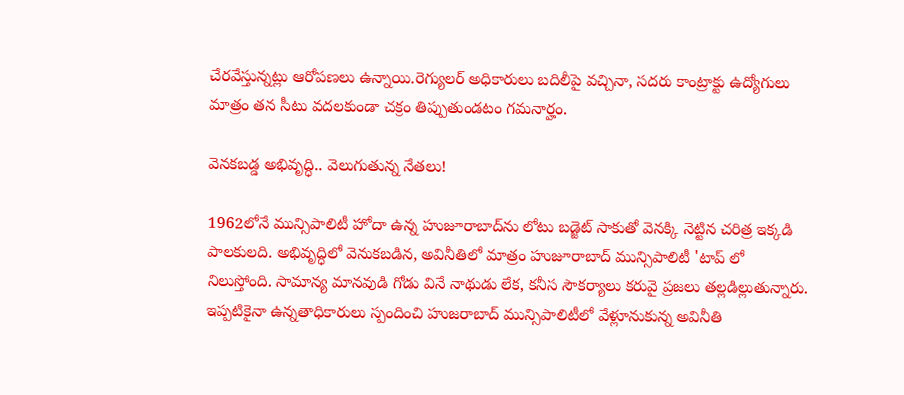చేరవేస్తున్నట్లు ఆరోపణలు ఉన్నాయి.రెగ్యులర్ అధికారులు బదిలీపై వచ్చినా, సదరు కాంట్రాక్టు ఉద్యోగులు మాత్రం తన సీటు వదలకుండా చక్రం తిప్పుతుండటం గమనార్హం.

వెనకబడ్డ అభివృద్ధి.. వెలుగుతున్న నేతలు!

1962లోనే మున్సిపాలిటీ హోదా ఉన్న హుజూరాబాద్‌ను లోటు బడ్జెట్ సాకుతో వెనక్కి నెట్టిన చరిత్ర ఇక్కడి పాలకులది. అభివృద్ధిలో వెనుకబడిన, అవినీతిలో మాత్రం హుజూరాబాద్ మున్సిపాలిటీ 'టాప్ లో నిలుస్తోంది. సామాన్య మానవుడి గోడు వినే నాథుడు లేక, కనీస సౌకర్యాలు కరువై ప్రజలు తల్లడిల్లుతున్నారు. ఇప్పటికైనా ఉన్నతాధికారులు స్పందించి హుజరాబాద్ మున్సిపాలిటీలో వేళ్లూనుకున్న అవినీతి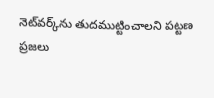నెట్‌వర్క్‌ను తుదముట్టించాలని పట్టణ ప్రజలు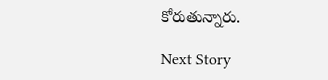కోరుతున్నారు.

Next Story